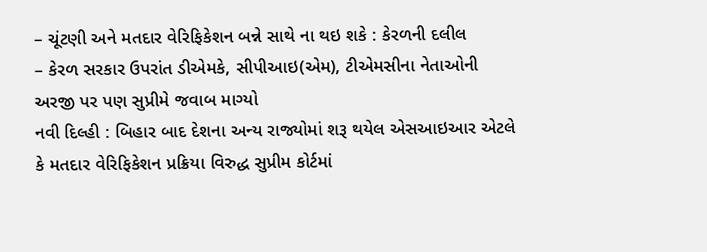– ચૂંટણી અને મતદાર વેરિફિકેશન બન્ને સાથે ના થઇ શકે : કેરળની દલીલ
– કેરળ સરકાર ઉપરાંત ડીએમકે, સીપીઆઇ(એમ), ટીએમસીના નેતાઓની અરજી પર પણ સુપ્રીમે જવાબ માગ્યો
નવી દિલ્હી : બિહાર બાદ દેશના અન્ય રાજ્યોમાં શરૂ થયેલ એસઆઇઆર એટલે કે મતદાર વેરિફિકેશન પ્રક્રિયા વિરુદ્ધ સુપ્રીમ કોર્ટમાં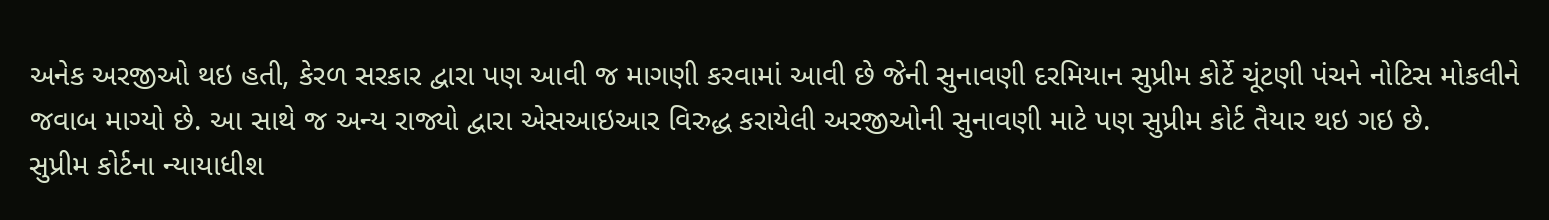અનેક અરજીઓ થઇ હતી, કેરળ સરકાર દ્વારા પણ આવી જ માગણી કરવામાં આવી છે જેની સુનાવણી દરમિયાન સુપ્રીમ કોર્ટે ચૂંટણી પંચને નોટિસ મોકલીને જવાબ માગ્યો છે. આ સાથે જ અન્ય રાજ્યો દ્વારા એસઆઇઆર વિરુદ્ધ કરાયેલી અરજીઓની સુનાવણી માટે પણ સુપ્રીમ કોર્ટ તૈયાર થઇ ગઇ છે.
સુપ્રીમ કોર્ટના ન્યાયાધીશ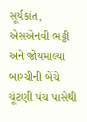સૂર્યકાંત, એસએનવી ભટ્ટી અને જોયમાલ્યા બાગ્ચીની બેંચે ચૂંટણી પંચ પાસેથી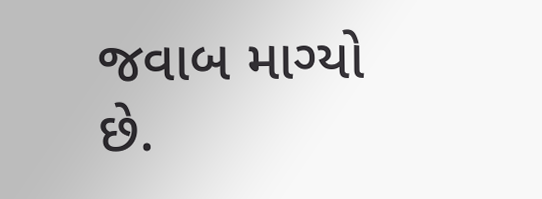જવાબ માગ્યો છે.